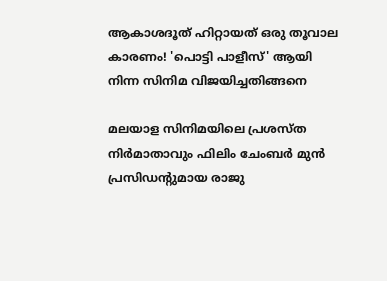ആകാശദൂത് ഹിറ്റായത് ഒരു തൂവാല കാരണം! 'പൊട്ടി പാളീസ്' ആയി നിന്ന സിനിമ വിജയിച്ചതിങ്ങനെ

മലയാള സിനിമയിലെ പ്രശസ്ത നിര്‍മാതാവും ഫിലിം ചേംബര്‍ മുന്‍ പ്രസിഡന്റുമായ രാജു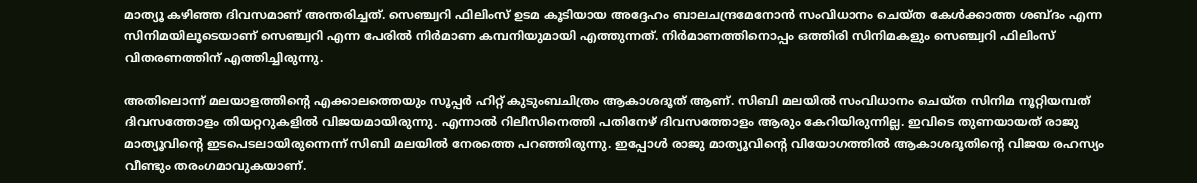മാത്യൂ കഴിഞ്ഞ ദിവസമാണ് അന്തരിച്ചത്. സെഞ്ച്വറി ഫിലിംസ് ഉടമ കൂടിയായ അദ്ദേഹം ബാലചന്ദ്രമേനോന്‍ സംവിധാനം ചെയ്ത കേള്‍ക്കാത്ത ശബ്ദം എന്ന സിനിമയിലൂടെയാണ് സെഞ്ച്വറി എന്ന പേരില്‍ നിര്‍മാണ കമ്പനിയുമായി എത്തുന്നത്. നിര്‍മാണത്തിനൊപ്പം ഒത്തിരി സിനിമകളും സെഞ്ച്വറി ഫിലിംസ് വിതരണത്തിന് എത്തിച്ചിരുന്നു.

അതിലൊന്ന് മലയാളത്തിന്റെ എക്കാലത്തെയും സൂപ്പര്‍ ഹിറ്റ് കുടുംബചിത്രം ആകാശദൂത് ആണ്. സിബി മലയില്‍ സംവിധാനം ചെയ്ത സിനിമ നൂറ്റിയമ്പത് ദിവസത്തോളം തിയറ്ററുകളില്‍ വിജയമായിരുന്നു. എന്നാല്‍ റിലീസിനെത്തി പതിനേഴ് ദിവസത്തോളം ആരും കേറിയിരുന്നില്ല. ഇവിടെ തുണയായത് രാജു മാത്യൂവിന്റെ ഇടപെടലായിരുന്നെന്ന് സിബി മലയില്‍ നേരത്തെ പറഞ്ഞിരുന്നു. ഇപ്പോള്‍ രാജു മാത്യൂവിന്റെ വിയോഗത്തില്‍ ആകാശദൂതിന്റെ വിജയ രഹസ്യം വീണ്ടും തരംഗമാവുകയാണ്.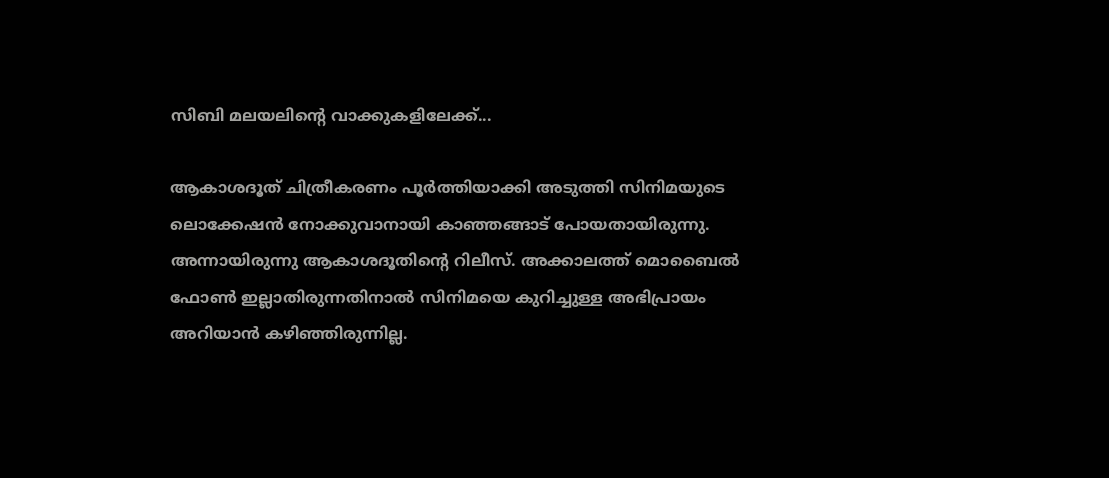സിബി മലയലിന്റെ വാക്കുകളിലേക്ക്...

ആകാശദൂത് ചിത്രീകരണം പൂര്‍ത്തിയാക്കി അടുത്തി സിനിമയുടെ ലൊക്കേഷന്‍ നോക്കുവാനായി കാഞ്ഞങ്ങാട് പോയതായിരുന്നു. അന്നായിരുന്നു ആകാശദൂതിന്റെ റിലീസ്. അക്കാലത്ത് മൊബൈല്‍ ഫോണ്‍ ഇല്ലാതിരുന്നതിനാല്‍ സിനിമയെ കുറിച്ചുള്ള അഭിപ്രായം അറിയാന്‍ കഴിഞ്ഞിരുന്നില്ല.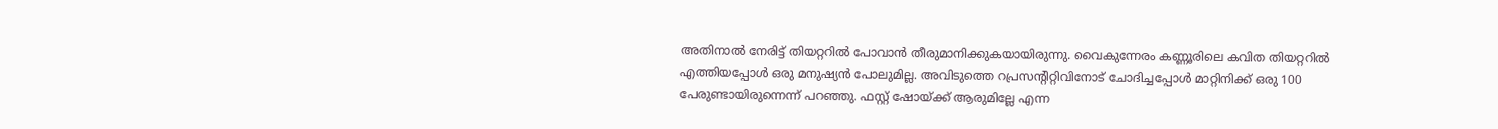അതിനാല്‍ നേരിട്ട് തിയറ്ററില്‍ പോവാന്‍ തീരുമാനിക്കുകയായിരുന്നു. വൈകുന്നേരം കണ്ണൂരിലെ കവിത തിയറ്ററില്‍ എത്തിയപ്പോള്‍ ഒരു മനുഷ്യന്‍ പോലുമില്ല. അവിടുത്തെ റപ്രസന്റിറ്റിവിനോട് ചോദിച്ചപ്പോള്‍ മാറ്റിനിക്ക് ഒരു 100 പേരുണ്ടായിരുന്നെന്ന് പറഞ്ഞു. ഫസ്റ്റ് ഷോയ്ക്ക് ആരുമില്ലേ എന്ന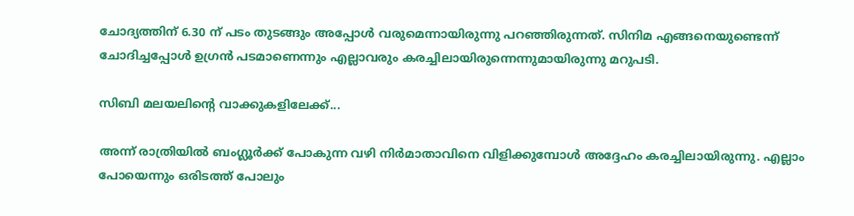ചോദ്യത്തിന് 6.30 ന് പടം തുടങ്ങും അപ്പോള്‍ വരുമെന്നായിരുന്നു പറഞ്ഞിരുന്നത്. സിനിമ എങ്ങനെയുണ്ടെന്ന് ചോദിച്ചപ്പോള്‍ ഉഗ്രന്‍ പടമാണെന്നും എല്ലാവരും കരച്ചിലായിരുന്നെന്നുമായിരുന്നു മറുപടി.

സിബി മലയലിന്റെ വാക്കുകളിലേക്ക്...

അന്ന് രാത്രിയില്‍ ബംഗ്ലൂര്‍ക്ക് പോകുന്ന വഴി നിര്‍മാതാവിനെ വിളിക്കുമ്പോള്‍ അദ്ദേഹം കരച്ചിലായിരുന്നു. എല്ലാം പോയെന്നും ഒരിടത്ത് പോലും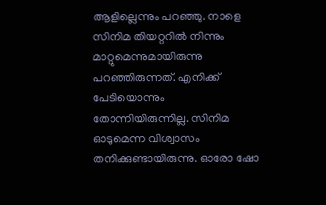ആളില്ലെന്നും പറഞ്ഞു. നാളെ സിനിമ തിയറ്ററില്‍ നിന്നും മാറ്റുമെന്നുമായിരുന്നു പറഞ്ഞിരുന്നത്. എനിക്ക് പേടിയൊന്നും തോന്നിയിരുന്നില്ല. സിനിമ ഓടുമെന്ന വിശ്വാസം തനിക്കുണ്ടായിരുന്നു. ഓരോ ഷോ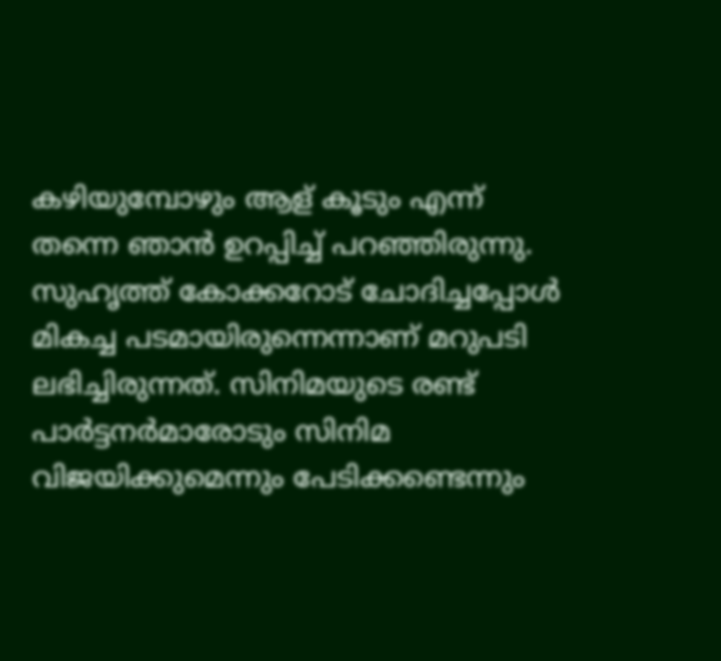കഴിയുമ്പോഴും ആള് കൂടും എന്ന് തന്നെ ഞാന്‍ ഉറപ്പിച്ച് പറഞ്ഞിരുന്നു. സുഹൃത്ത് കോക്കറോട് ചോദിച്ചപ്പോള്‍ മികച്ച പടമായിരുന്നെന്നാണ് മറുപടി ലഭിച്ചിരുന്നത്. സിനിമയുടെ രണ്ട് പാര്‍ട്ടനര്‍മാരോടും സിനിമ വിജയിക്കുമെന്നും പേടിക്കണ്ടെന്നും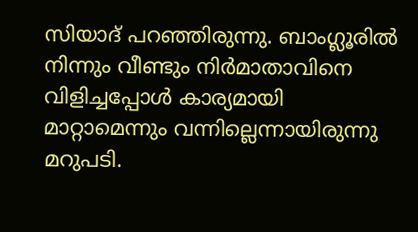സിയാദ് പറഞ്ഞിരുന്നു. ബാംഗ്ലൂരില്‍ നിന്നും വീണ്ടും നിര്‍മാതാവിനെ വിളിച്ചപ്പോള്‍ കാര്യമായി മാറ്റാമെന്നും വന്നില്ലെന്നായിരുന്നു മറുപടി.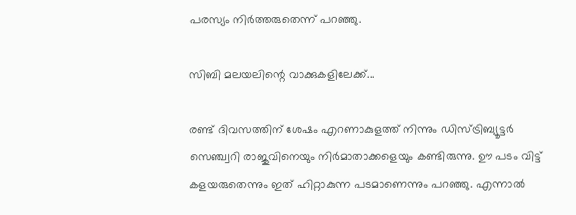പരസ്യം നിര്‍ത്തരുതെന്ന് പറഞ്ഞു.

സിബി മലയലിന്റെ വാക്കുകളിലേക്ക്...

രണ്ട് ദിവസത്തിന് ശേഷം എറണാകുളത്ത് നിന്നും ഡിസ്ട്രിബ്യൂട്ടര്‍ സെഞ്ച്വറി രാജുവിനെയും നിര്‍മാതാക്കളെയും കണ്ടിരുന്നു. ഊ പടം വിട്ട് കളയരുതെന്നും ഇത് ഹിറ്റാകുന്ന പടമാണെന്നും പറഞ്ഞു. എന്നാല്‍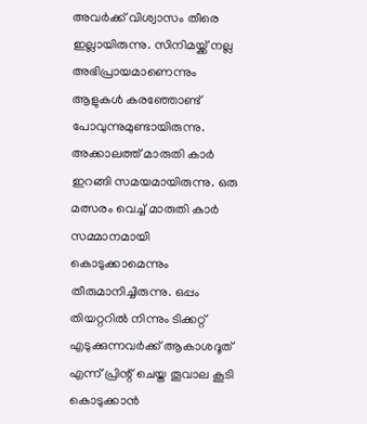അവര്‍ക്ക് വിശ്വാസം തീരെ ഇല്ലായിരുന്നു. സിനിമയ്ക്ക് നല്ല അഭിപ്രായമാണെന്നും ആളുകള്‍ കരഞ്ഞോണ്ട് പോവുന്നുമുണ്ടായിരുന്നു. അക്കാലത്ത് മാരുതി കാര്‍ ഇറങ്ങി സമയമായിരുന്നു. ഒരു മത്സരം വെച്ച് മാരുതി കാര്‍ സമ്മാനമായി കൊടുക്കാമെന്നും തീരുമാനിച്ചിരുന്നു. ഒപ്പം തിയറ്ററില്‍ നിന്നും ടിക്കറ്റ് എടുക്കുന്നവര്‍ക്ക് ആകാശദൂത് എന്ന് പ്രിന്റ് ചെയ്ത തൂവാല കൂടി കൊടുക്കാന്‍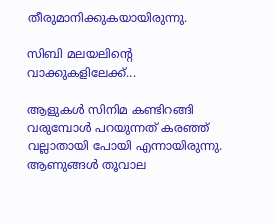തീരുമാനിക്കുകയായിരുന്നു.

സിബി മലയലിന്റെ വാക്കുകളിലേക്ക്...

ആളുകള്‍ സിനിമ കണ്ടിറങ്ങി വരുമ്പോള്‍ പറയുന്നത് കരഞ്ഞ് വല്ലാതായി പോയി എന്നായിരുന്നു. ആണുങ്ങള്‍ തൂവാല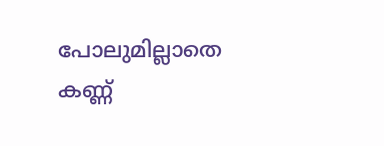പോലുമില്ലാതെ കണ്ണ്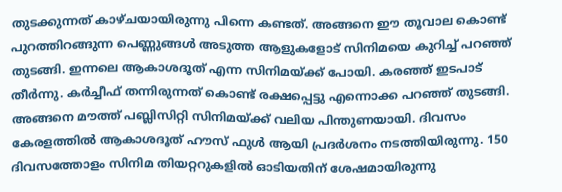തുടക്കുന്നത് കാഴ്ചയായിരുന്നു പിന്നെ കണ്ടത്. അങ്ങനെ ഈ തൂവാല കൊണ്ട് പുറത്തിറങ്ങുന്ന പെണ്ണുങ്ങള്‍ അടുത്ത ആളുകളോട് സിനിമയെ കുറിച്ച് പറഞ്ഞ് തുടങ്ങി. ഇന്നലെ ആകാശദൂത് എന്ന സിനിമയ്ക്ക് പോയി. കരഞ്ഞ് ഇടപാട് തീര്‍ന്നു. കര്‍ച്ചീഫ് തന്നിരുന്നത് കൊണ്ട് രക്ഷപ്പെട്ടു എന്നൊക്ക പറഞ്ഞ് തുടങ്ങി. അങ്ങനെ മൗത്ത് പബ്ലിസിറ്റി സിനിമയ്ക്ക് വലിയ പിന്തുണയായി. ദിവസം കേരളത്തില്‍ ആകാശദൂത് ഹൗസ് ഫുള്‍ ആയി പ്രദര്‍ശനം നടത്തിയിരുന്നു. 150 ദിവസത്തോളം സിനിമ തിയറ്ററുകളില്‍ ഓടിയതിന് ശേഷമായിരുന്നു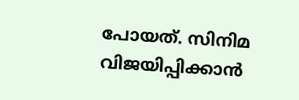പോയത്. സിനിമ വിജയിപ്പിക്കാന്‍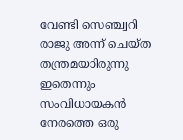വേണ്ടി സെഞ്ച്വറി രാജു അന്ന് ചെയ്ത തന്ത്രമയാിരുന്നു ഇതെന്നും സംവിധായകന്‍ നേരത്തെ ഒരു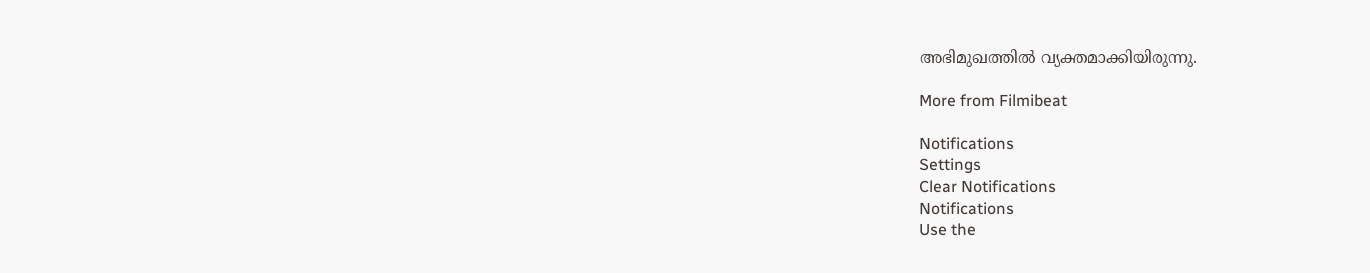അഭിമുഖത്തില്‍ വ്യക്തമാക്കിയിരുന്നു.

More from Filmibeat

Notifications
Settings
Clear Notifications
Notifications
Use the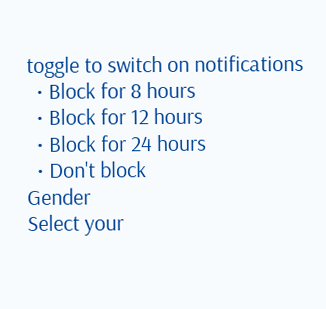toggle to switch on notifications
  • Block for 8 hours
  • Block for 12 hours
  • Block for 24 hours
  • Don't block
Gender
Select your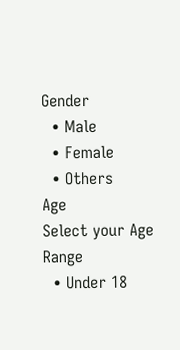Gender
  • Male
  • Female
  • Others
Age
Select your Age Range
  • Under 18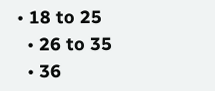• 18 to 25
  • 26 to 35
  • 36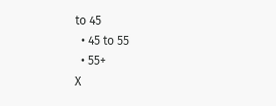to 45
  • 45 to 55
  • 55+
X